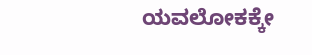ಯವಲೋಕಕ್ಕೇ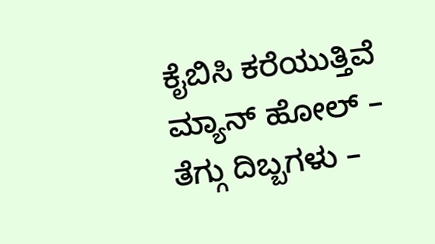ಕೈಬಿಸಿ ಕರೆಯುತ್ತಿವೆ ಮ್ಯಾನ್ ಹೋಲ್ – ತೆಗ್ಗು ದಿಬ್ಬಗಳು –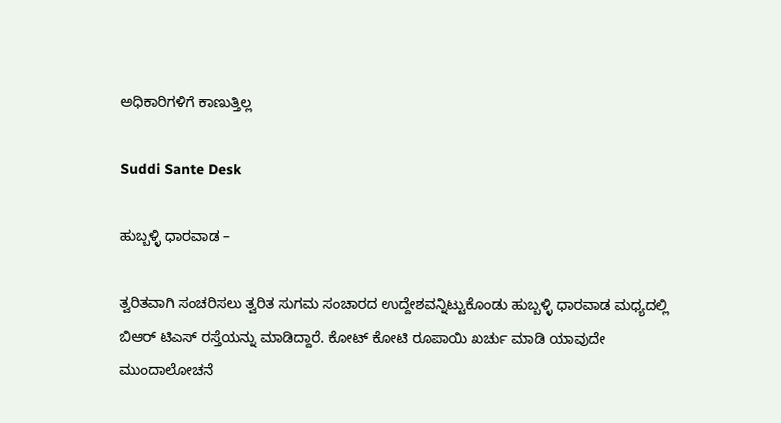ಅಧಿಕಾರಿಗಳಿಗೆ ಕಾಣುತ್ತಿಲ್ಲ

Suddi Sante Desk

ಹುಬ್ಬಳ್ಳಿ ಧಾರವಾಡ –

ತ್ವರಿತವಾಗಿ ಸಂಚರಿಸಲು ತ್ವರಿತ ಸುಗಮ ಸಂಚಾರದ ಉದ್ದೇಶವನ್ನಿಟ್ಟುಕೊಂಡು ಹುಬ್ಬಳ್ಳಿ ಧಾರವಾಡ ಮಧ್ಯದಲ್ಲಿ ಬಿಆರ್ ಟಿಎಸ್ ರಸ್ತೆಯನ್ನು ಮಾಡಿದ್ದಾರೆ. ಕೋಟ್ ಕೋಟಿ ರೂಪಾಯಿ ಖರ್ಚು ಮಾಡಿ ಯಾವುದೇ ಮುಂದಾಲೋಚನೆ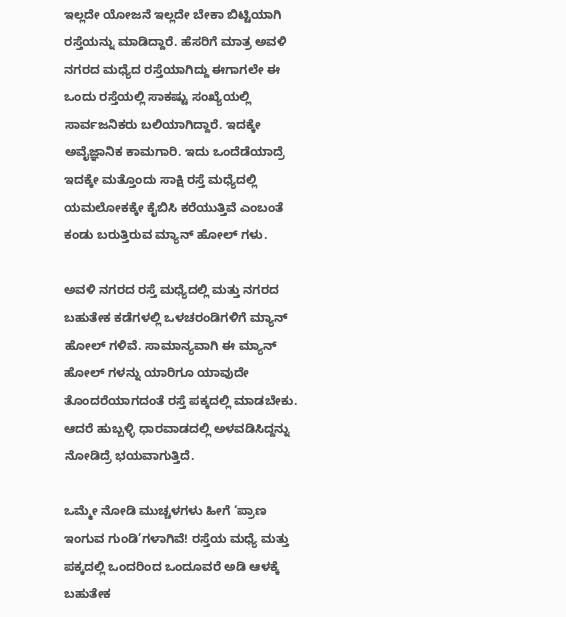ಇಲ್ಲದೇ ಯೋಜನೆ ಇಲ್ಲದೇ ಬೇಕಾ ಬಿಟ್ಟಿಯಾಗಿ ರಸ್ತೆಯನ್ನು ಮಾಡಿದ್ದಾರೆ. ಹೆಸರಿಗೆ ಮಾತ್ರ ಅವಳಿ ನಗರದ ಮಧ್ಯೆದ ರಸ್ತೆಯಾಗಿದ್ದು ಈಗಾಗಲೇ ಈ ಒಂದು ರಸ್ತೆಯಲ್ಲಿ ಸಾಕಷ್ಟು ಸಂಖ್ಯೆಯಲ್ಲಿ ಸಾರ್ವಜನಿಕರು ಬಲಿಯಾಗಿದ್ದಾರೆ. ಇದಕ್ಕೇ ಅವೈಜ್ಞಾನಿಕ ಕಾಮಗಾರಿ. ಇದು ಒಂದೆಡೆಯಾದ್ರೆ ಇದಕ್ಕೇ ಮತ್ತೊಂದು ಸಾಕ್ಷಿ ರಸ್ತೆ ಮಧ್ಯೆದಲ್ಲಿ ಯಮಲೋಕಕ್ಕೇ ಕೈಬಿಸಿ ಕರೆಯುತ್ತಿವೆ ಎಂಬಂತೆ ಕಂಡು ಬರುತ್ತಿರುವ ಮ್ಯಾನ್ ಹೋಲ್ ಗಳು.

ಅವಳಿ ನಗರದ ರಸ್ತೆ ಮಧ್ಯೆದಲ್ಲಿ ಮತ್ತು ನಗರದ ಬಹುತೇಕ ಕಡೆಗಳಲ್ಲಿ ಒಳಚರಂಡಿಗಳಿಗೆ ಮ್ಯಾನ್ ಹೋಲ್ ಗಳಿವೆ. ಸಾಮಾನ್ಯವಾಗಿ ಈ ಮ್ಯಾನ್ ಹೋಲ್ ಗಳನ್ನು ಯಾರಿಗೂ ಯಾವುದೇ ತೊಂದರೆಯಾಗದಂತೆ ರಸ್ತೆ ಪಕ್ಕದಲ್ಲಿ ಮಾಡಬೇಕು. ಆದರೆ ಹುಬ್ಬಳ್ಳಿ ಧಾರವಾಡದಲ್ಲಿ ಅಳವಡಿಸಿದ್ದನ್ನು ನೋಡಿದ್ರೆ ಭಯವಾಗುತ್ತಿದೆ.

ಒಮ್ಮೇ ನೋಡಿ ಮುಚ್ಚಳಗಳು ಹೀಗೆ ‘ಪ್ರಾಣ ಇಂಗುವ ಗುಂಡಿ’ಗಳಾಗಿವೆ! ರಸ್ತೆಯ ಮಧ್ಯೆ ಮತ್ತು ಪಕ್ಕದಲ್ಲಿ ಒಂದರಿಂದ ಒಂದೂವರೆ ಅಡಿ ಆಳಕ್ಕೆ ಬಹುತೇಕ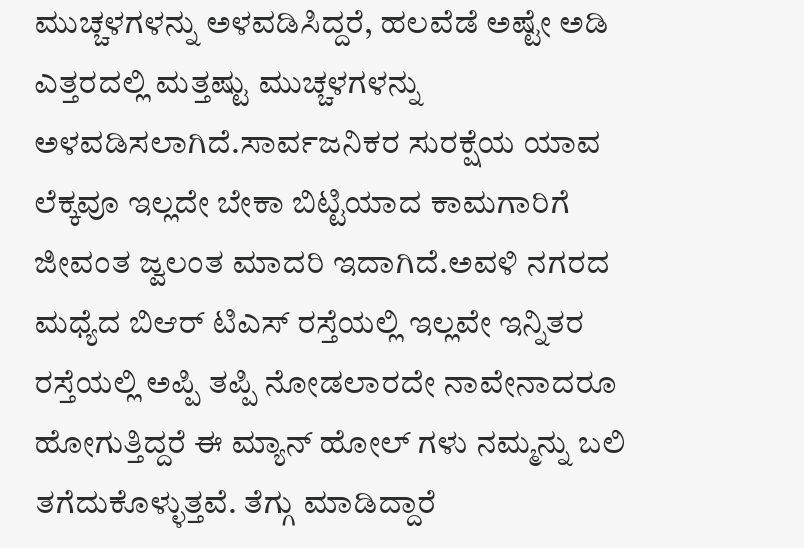ಮುಚ್ಚಳಗಳನ್ನು ಅಳವಡಿಸಿದ್ದರೆ, ಹಲವೆಡೆ ಅಷ್ಟೇ ಅಡಿ ಎತ್ತರದಲ್ಲಿ ಮತ್ತಷ್ಟು ಮುಚ್ಚಳಗಳನ್ನು ಅಳವಡಿಸಲಾಗಿದೆ.ಸಾರ್ವಜನಿಕರ ಸುರಕ್ಷೆಯ ಯಾವ ಲೆಕ್ಕವೂ ಇಲ್ಲದೇ ಬೇಕಾ ಬಿಟ್ಟಿಯಾದ ಕಾಮಗಾರಿಗೆ ಜೀವಂತ ಜ್ವಲಂತ ಮಾದರಿ ಇದಾಗಿದೆ.ಅವಳಿ ನಗರದ ಮಧ್ಯೆದ ಬಿಆರ್ ಟಿಎಸ್ ರಸ್ತೆಯಲ್ಲಿ ಇಲ್ಲವೇ ಇನ್ನಿತರ ರಸ್ತೆಯಲ್ಲಿ ಅಪ್ಪಿ ತಪ್ಪಿ ನೋಡಲಾರದೇ ನಾವೇನಾದರೂ ಹೋಗುತ್ತಿದ್ದರೆ ಈ ಮ್ಯಾನ್ ಹೋಲ್ ಗಳು ನಮ್ಮನ್ನು ಬಲಿ ತಗೆದುಕೊಳ್ಳುತ್ತವೆ. ತೆಗ್ಗು ಮಾಡಿದ್ದಾರೆ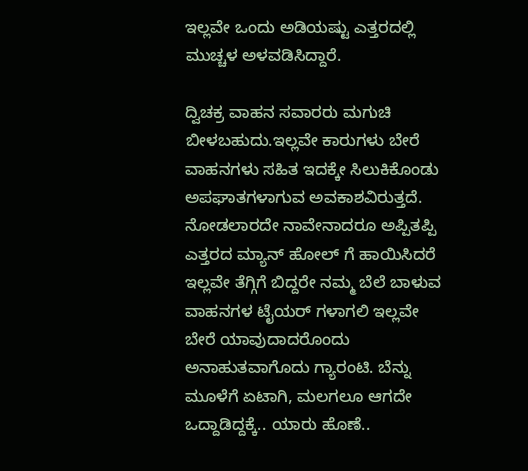ಇಲ್ಲವೇ ಒಂದು ಅಡಿಯಷ್ಟು ಎತ್ತರದಲ್ಲಿ ಮುಚ್ಚಳ ಅಳವಡಿಸಿದ್ದಾರೆ.

ದ್ವಿಚಕ್ರ ವಾಹನ ಸವಾರರು ಮಗುಚಿ ಬೀಳಬಹುದು.ಇಲ್ಲವೇ ಕಾರುಗಳು ಬೇರೆ ವಾಹನಗಳು ಸಹಿತ ಇದಕ್ಕೇ ಸಿಲುಕಿಕೊಂಡು ಅಪಘಾತಗಳಾಗುವ ಅವಕಾಶವಿರುತ್ತದೆ. ನೋಡಲಾರದೇ ನಾವೇನಾದರೂ ಅಪ್ಪಿತಪ್ಪಿ ಎತ್ತರದ ಮ್ಯಾನ್ ಹೋಲ್ ಗೆ ಹಾಯಿಸಿದರೆ ಇಲ್ಲವೇ ತೆಗ್ಗಿಗೆ ಬಿದ್ದರೇ ನಮ್ಮ ಬೆಲೆ ಬಾಳುವ ವಾಹನಗಳ ಟೈಯರ್ ಗಳಾಗಲಿ ಇಲ್ಲವೇ ಬೇರೆ ಯಾವುದಾದರೊಂದು ಅನಾಹುತವಾಗೊದು ಗ್ಯಾರಂಟಿ. ಬೆನ್ನು ಮೂಳೆಗೆ ಏಟಾಗಿ, ಮಲಗಲೂ ಆಗದೇ ಒದ್ದಾಡಿದ್ದಕ್ಕೆ.. ಯಾರು ಹೊಣೆ..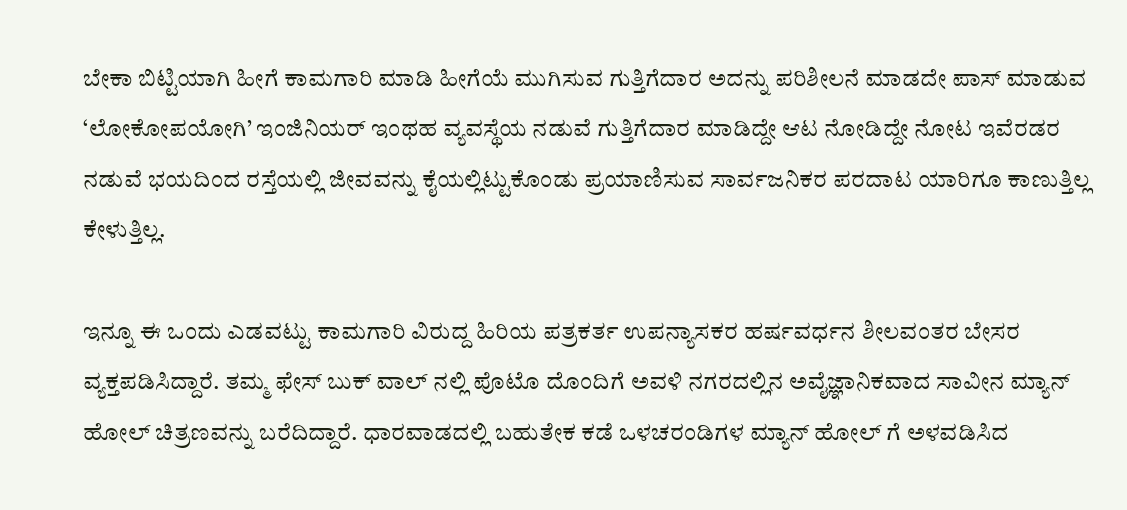ಬೇಕಾ ಬಿಟ್ಟಿಯಾಗಿ ಹೀಗೆ ಕಾಮಗಾರಿ ಮಾಡಿ ಹೀಗೆಯೆ ಮುಗಿಸುವ ಗುತ್ತಿಗೆದಾರ ಅದನ್ನು ಪರಿಶೀಲನೆ ಮಾಡದೇ ಪಾಸ್ ಮಾಡುವ ‘ಲೋಕೋಪಯೋಗಿ’ ಇಂಜಿನಿಯರ್ ಇಂಥಹ ವ್ಯವಸ್ಥೆಯ ನಡುವೆ ಗುತ್ತಿಗೆದಾರ ಮಾಡಿದ್ದೇ ಆಟ ನೋಡಿದ್ದೇ ನೋಟ ಇವೆರಡರ ನಡುವೆ ಭಯದಿಂದ ರಸ್ತೆಯಲ್ಲಿ ಜೀವವನ್ನು ಕೈಯಲ್ಲಿಟ್ಟುಕೊಂಡು ಪ್ರಯಾಣಿಸುವ ಸಾರ್ವಜನಿಕರ ಪರದಾಟ ಯಾರಿಗೂ ಕಾಣುತ್ತಿಲ್ಲ ಕೇಳುತ್ತಿಲ್ಲ.

ಇನ್ನೂ ಈ ಒಂದು ಎಡವಟ್ಟು ಕಾಮಗಾರಿ ವಿರುದ್ದ ಹಿರಿಯ ಪತ್ರಕರ್ತ ಉಪನ್ಯಾಸಕರ ಹರ್ಷವರ್ಧನ ಶೀಲವಂತರ ಬೇಸರ ವ್ಯಕ್ತಪಡಿಸಿದ್ದಾರೆ. ತಮ್ಮ ಫೇಸ್ ಬುಕ್ ವಾಲ್ ನಲ್ಲಿ ಪೊಟೊ ದೊಂದಿಗೆ ಅವಳಿ ನಗರದಲ್ಲಿನ ಅವೈಜ್ಞಾನಿಕವಾದ ಸಾವೀನ ಮ್ಯಾನ್ ಹೋಲ್ ಚಿತ್ರಣವನ್ನು ಬರೆದಿದ್ದಾರೆ. ಧಾರವಾಡದಲ್ಲಿ ಬಹುತೇಕ ಕಡೆ ಒಳಚರಂಡಿಗಳ ಮ್ಯಾನ್ ಹೋಲ್ ಗೆ ಅಳವಡಿಸಿದ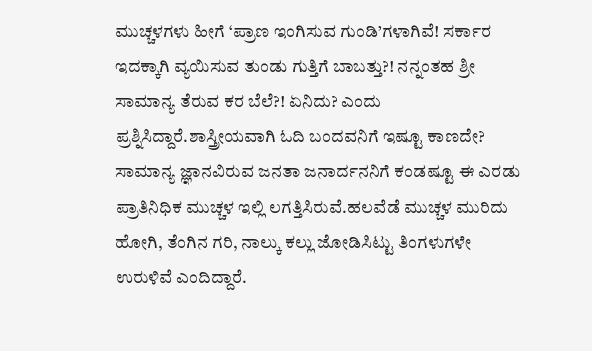ಮುಚ್ಚಳಗಳು ಹೀಗೆ ‘ಪ್ರಾಣ ಇಂಗಿಸುವ ಗುಂಡಿ’ಗಳಾಗಿವೆ! ಸರ್ಕಾರ ಇದಕ್ಕಾಗಿ ವ್ಯಯಿಸುವ ತುಂಡು ಗುತ್ತಿಗೆ ಬಾಬತ್ತು?! ನನ್ನಂತಹ ಶ್ರೀ ಸಾಮಾನ್ಯ ತೆರುವ ಕರ ಬೆಲೆ?! ಏನಿದು? ಎಂದು ಪ್ರಶ್ನಿಸಿದ್ದಾರೆ.ಶಾಸ್ತ್ರೀಯವಾಗಿ ಓದಿ ಬಂದವನಿಗೆ ಇಷ್ಟೂ ಕಾಣದೇ? ಸಾಮಾನ್ಯ ಜ್ಞಾನವಿರುವ ಜನತಾ ಜನಾರ್ದನನಿಗೆ ಕಂಡಷ್ಟೂ ಈ ಎರಡು ಪ್ರಾತಿನಿಧಿಕ ಮುಚ್ಚಳ ಇಲ್ಲಿ ಲಗತ್ತಿಸಿರುವೆ.ಹಲವೆಡೆ ಮುಚ್ಚಳ ಮುರಿದು ಹೋಗಿ, ತೆಂಗಿನ ಗರಿ, ನಾಲ್ಕು ಕಲ್ಲು ಜೋಡಿಸಿಟ್ಟು ತಿಂಗಳುಗಳೇ ಉರುಳಿವೆ ಎಂದಿದ್ದಾರೆ.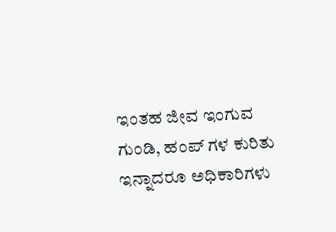ಇಂತಹ ಜೀವ ಇಂಗುವ ಗುಂಡಿ, ಹಂಪ್ ಗಳ ಕುರಿತು ಇನ್ನಾದರೂ ಅಧಿಕಾರಿಗಳು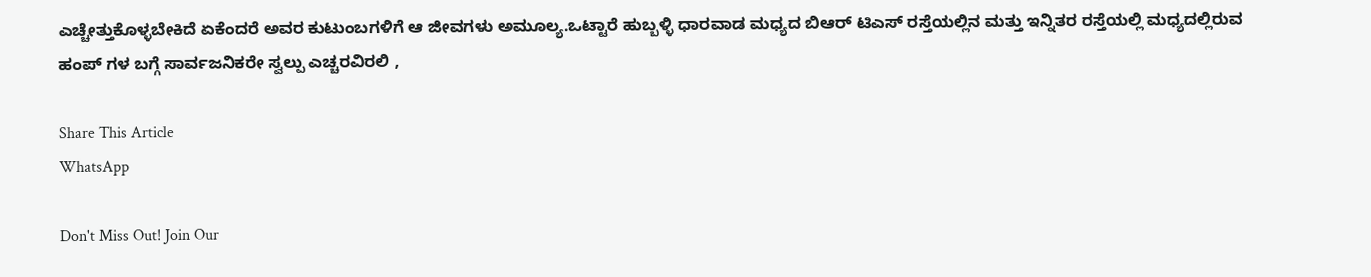ಎಚ್ಚೇತ್ತುಕೊಳ್ಳಬೇಕಿದೆ ಏಕೆಂದರೆ ಅವರ ಕುಟುಂಬಗಳಿಗೆ ಆ ಜೀವಗಳು ಅಮೂಲ್ಯ.ಒಟ್ಟಾರೆ ಹುಬ್ಬಳ್ಳಿ ಧಾರವಾಡ ಮಧ್ಯದ ಬಿಆರ್ ಟಿಎಸ್ ರಸ್ತೆಯಲ್ಲಿನ ಮತ್ತು ಇನ್ನಿತರ ರಸ್ತೆಯಲ್ಲಿ ಮಧ್ಯದಲ್ಲಿರುವ ಹಂಪ್ ಗಳ ಬಗ್ಗೆ ಸಾರ್ವಜನಿಕರೇ ಸ್ವಲ್ಪು ಎಚ್ಚರವಿರಲಿ ,

Share This Article
WhatsApp

Don't Miss Out! Join Our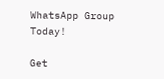WhatsApp Group Today!

Get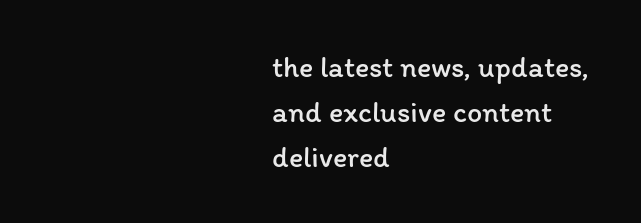the latest news, updates, and exclusive content delivered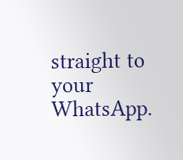straight to your WhatsApp.